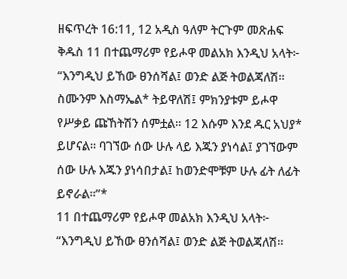ዘፍጥረት 16:11, 12 አዲስ ዓለም ትርጉም መጽሐፍ ቅዱስ 11 በተጨማሪም የይሖዋ መልአክ እንዲህ አላት፦ “እንግዲህ ይኸው ፀንሰሻል፤ ወንድ ልጅ ትወልጃለሽ። ስሙንም እስማኤል* ትይዋለሽ፤ ምክንያቱም ይሖዋ የሥቃይ ጩኸትሽን ሰምቷል። 12 እሱም እንደ ዱር አህያ* ይሆናል። ባገኘው ሰው ሁሉ ላይ እጁን ያነሳል፤ ያገኘውም ሰው ሁሉ እጁን ያነሳበታል፤ ከወንድሞቹም ሁሉ ፊት ለፊት ይኖራል።”*
11 በተጨማሪም የይሖዋ መልአክ እንዲህ አላት፦ “እንግዲህ ይኸው ፀንሰሻል፤ ወንድ ልጅ ትወልጃለሽ።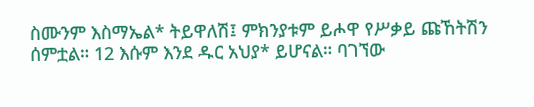ስሙንም እስማኤል* ትይዋለሽ፤ ምክንያቱም ይሖዋ የሥቃይ ጩኸትሽን ሰምቷል። 12 እሱም እንደ ዱር አህያ* ይሆናል። ባገኘው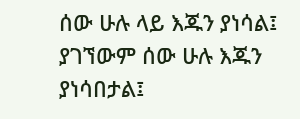ሰው ሁሉ ላይ እጁን ያነሳል፤ ያገኘውም ሰው ሁሉ እጁን ያነሳበታል፤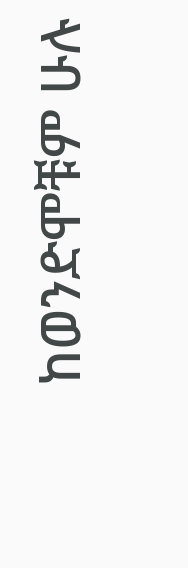ከወንድሞቹም ሁሉ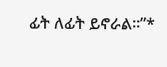ፊት ለፊት ይኖራል።”*